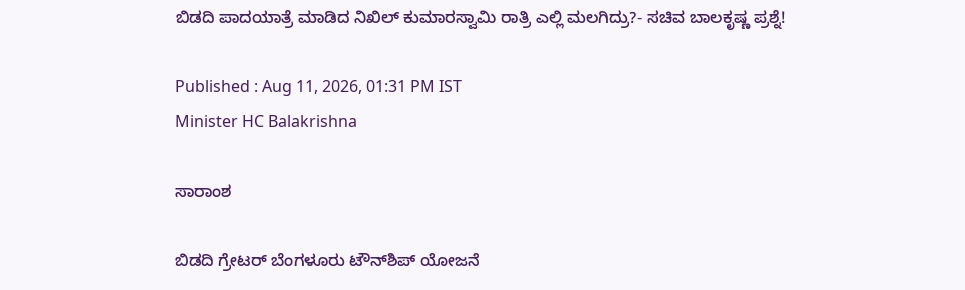ಬಿಡದಿ ಪಾದಯಾತ್ರೆ ಮಾಡಿದ ನಿಖಿಲ್ ಕುಮಾರಸ್ವಾಮಿ ರಾತ್ರಿ ಎಲ್ಲಿ ಮಲಗಿದ್ರು?- ಸಚಿವ ಬಾಲಕೃಷ್ಣ ಪ್ರಶ್ನೆ!

Published : Aug 11, 2026, 01:31 PM IST
Minister HC Balakrishna

ಸಾರಾಂಶ

ಬಿಡದಿ ಗ್ರೇಟರ್ ಬೆಂಗಳೂರು ಟೌನ್‌ಶಿಪ್ ಯೋಜನೆ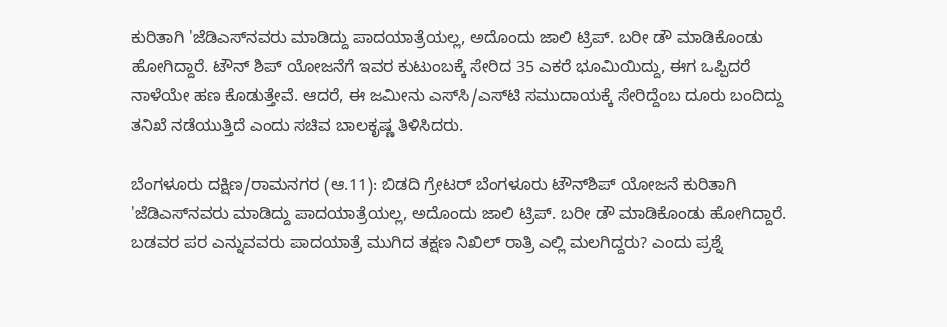ಕುರಿತಾಗಿ 'ಜೆಡಿಎಸ್‌ನವರು ಮಾಡಿದ್ದು ಪಾದಯಾತ್ರೆಯಲ್ಲ, ಅದೊಂದು ಜಾಲಿ ಟ್ರಿಪ್. ಬರೀ ಡೌ ಮಾಡಿಕೊಂಡು ಹೋಗಿದ್ದಾರೆ. ಟೌನ್ ಶಿಪ್ ಯೋಜನೆಗೆ ಇವರ ಕುಟುಂಬಕ್ಕೆ ಸೇರಿದ 35 ಎಕರೆ ಭೂಮಿಯಿದ್ದು, ಈಗ ಒಪ್ಪಿದರೆ ನಾಳೆಯೇ ಹಣ ಕೊಡುತ್ತೇವೆ. ಆದರೆ, ಈ ಜಮೀನು ಎಸ್‌ಸಿ/ಎಸ್‌ಟಿ ಸಮುದಾಯಕ್ಕೆ ಸೇರಿದ್ದೆಂಬ ದೂರು ಬಂದಿದ್ದು ತನಿಖೆ ನಡೆಯುತ್ತಿದೆ ಎಂದು ಸಚಿವ ಬಾಲಕೃಷ್ಣ ತಿಳಿಸಿದರು.

ಬೆಂಗಳೂರು ದಕ್ಷಿಣ/ರಾಮನಗರ (ಆ.11): ಬಿಡದಿ ಗ್ರೇಟರ್ ಬೆಂಗಳೂರು ಟೌನ್‌ಶಿಪ್ ಯೋಜನೆ ಕುರಿತಾಗಿ 'ಜೆಡಿಎಸ್‌ನವರು ಮಾಡಿದ್ದು ಪಾದಯಾತ್ರೆಯಲ್ಲ, ಅದೊಂದು ಜಾಲಿ ಟ್ರಿಪ್. ಬರೀ ಡೌ ಮಾಡಿಕೊಂಡು ಹೋಗಿದ್ದಾರೆ. ಬಡವರ ಪರ ಎನ್ನುವವರು ಪಾದಯಾತ್ರೆ ಮುಗಿದ ತಕ್ಷಣ ನಿಖಿಲ್ ರಾತ್ರಿ ಎಲ್ಲಿ ಮಲಗಿದ್ದರು? ಎಂದು ಪ್ರಶ್ನೆ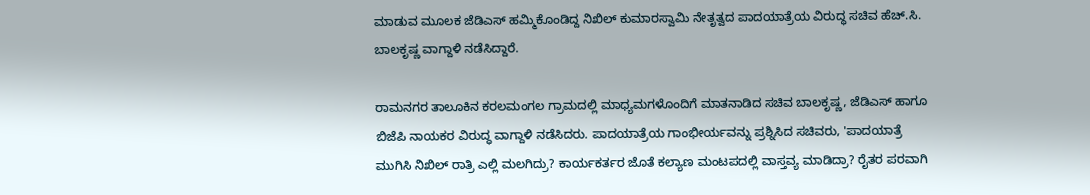ಮಾಡುವ ಮೂಲಕ ಜೆಡಿಎಸ್ ಹಮ್ಮಿಕೊಂಡಿದ್ದ ನಿಖಿಲ್ ಕುಮಾರಸ್ವಾಮಿ ನೇತೃತ್ವದ ಪಾದಯಾತ್ರೆಯ ವಿರುದ್ಧ ಸಚಿವ ಹೆಚ್.ಸಿ. ಬಾಲಕೃಷ್ಣ ವಾಗ್ದಾಳಿ ನಡೆಸಿದ್ದಾರೆ.

ರಾಮನಗರ ತಾಲೂಕಿನ ಕರಲಮಂಗಲ ಗ್ರಾಮದಲ್ಲಿ ಮಾಧ್ಯಮಗಳೊಂದಿಗೆ ಮಾತನಾಡಿದ ಸಚಿವ ಬಾಲಕೃಷ್ಣ, ಜೆಡಿಎಸ್ ಹಾಗೂ ಬಿಜೆಪಿ ನಾಯಕರ ವಿರುದ್ಧ ವಾಗ್ದಾಳಿ ನಡೆಸಿದರು. ಪಾದಯಾತ್ರೆಯ ಗಾಂಭೀರ್ಯವನ್ನು ಪ್ರಶ್ನಿಸಿದ ಸಚಿವರು, 'ಪಾದಯಾತ್ರೆ ಮುಗಿಸಿ ನಿಖಿಲ್ ರಾತ್ರಿ ಎಲ್ಲಿ ಮಲಗಿದ್ರು? ಕಾರ್ಯಕರ್ತರ ಜೊತೆ ಕಲ್ಯಾಣ ಮಂಟಪದಲ್ಲಿ ವಾಸ್ತವ್ಯ ಮಾಡಿದ್ರಾ? ರೈತರ ಪರವಾಗಿ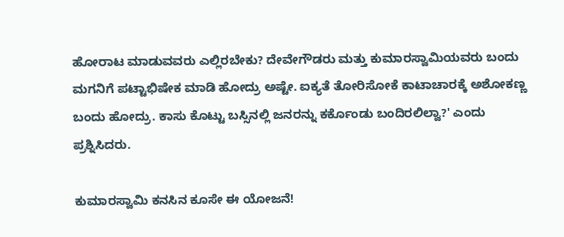ಹೋರಾಟ ಮಾಡುವವರು ಎಲ್ಲಿರಬೇಕು? ದೇವೇಗೌಡರು ಮತ್ತು ಕುಮಾರಸ್ವಾಮಿಯವರು ಬಂದು ಮಗನಿಗೆ ಪಟ್ಟಾಭಿಷೇಕ ಮಾಡಿ ಹೋದ್ರು ಅಷ್ಟೇ. ಐಕ್ಯತೆ ತೋರಿಸೋಕೆ ಕಾಟಾಚಾರಕ್ಕೆ ಅಶೋಕಣ್ಣ ಬಂದು ಹೋದ್ರು. ಕಾಸು ಕೊಟ್ಟು ಬಸ್ಸಿನಲ್ಲಿ ಜನರನ್ನು ಕರ್ಕೊಂಡು ಬಂದಿರಲಿಲ್ವಾ?' ಎಂದು ಪ್ರಶ್ನಿಸಿದರು.

ಕುಮಾರಸ್ವಾಮಿ ಕನಸಿನ ಕೂಸೇ ಈ ಯೋಜನೆ!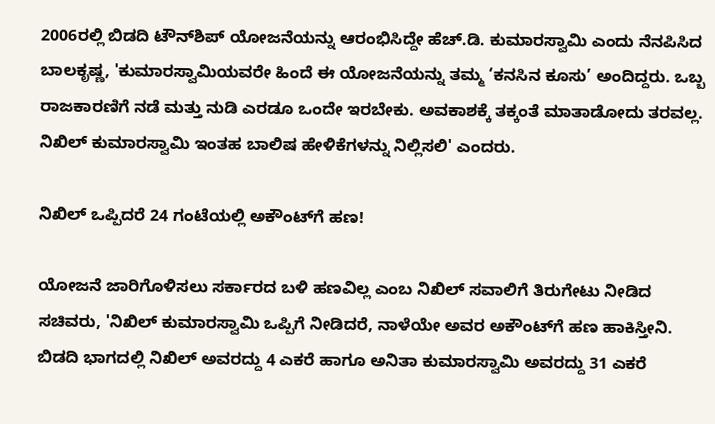2006ರಲ್ಲಿ ಬಿಡದಿ ಟೌನ್‌ಶಿಪ್ ಯೋಜನೆಯನ್ನು ಆರಂಭಿಸಿದ್ದೇ ಹೆಚ್.ಡಿ. ಕುಮಾರಸ್ವಾಮಿ ಎಂದು ನೆನಪಿಸಿದ ಬಾಲಕೃಷ್ಣ, 'ಕುಮಾರಸ್ವಾಮಿಯವರೇ ಹಿಂದೆ ಈ ಯೋಜನೆಯನ್ನು ತಮ್ಮ ‘ಕನಸಿನ ಕೂಸು’ ಅಂದಿದ್ದರು. ಒಬ್ಬ ರಾಜಕಾರಣಿಗೆ ನಡೆ ಮತ್ತು ನುಡಿ ಎರಡೂ ಒಂದೇ ಇರಬೇಕು. ಅವಕಾಶಕ್ಕೆ ತಕ್ಕಂತೆ ಮಾತಾಡೋದು ತರವಲ್ಲ. ನಿಖಿಲ್ ಕುಮಾರಸ್ವಾಮಿ ಇಂತಹ ಬಾಲಿಷ ಹೇಳಿಕೆಗಳನ್ನು ನಿಲ್ಲಿಸಲಿ' ಎಂದರು.

ನಿಖಿಲ್ ಒಪ್ಪಿದರೆ 24 ಗಂಟೆಯಲ್ಲಿ ಅಕೌಂಟ್‌ಗೆ ಹಣ!

ಯೋಜನೆ ಜಾರಿಗೊಳಿಸಲು ಸರ್ಕಾರದ ಬಳಿ ಹಣವಿಲ್ಲ ಎಂಬ ನಿಖಿಲ್ ಸವಾಲಿಗೆ ತಿರುಗೇಟು ನೀಡಿದ ಸಚಿವರು, 'ನಿಖಿಲ್ ಕುಮಾರಸ್ವಾಮಿ ಒಪ್ಪಿಗೆ ನೀಡಿದರೆ, ನಾಳೆಯೇ ಅವರ ಅಕೌಂಟ್‌ಗೆ ಹಣ ಹಾಕಿಸ್ತೀನಿ. ಬಿಡದಿ ಭಾಗದಲ್ಲಿ ನಿಖಿಲ್ ಅವರದ್ದು 4 ಎಕರೆ ಹಾಗೂ ಅನಿತಾ ಕುಮಾರಸ್ವಾಮಿ ಅವರದ್ದು 31 ಎಕರೆ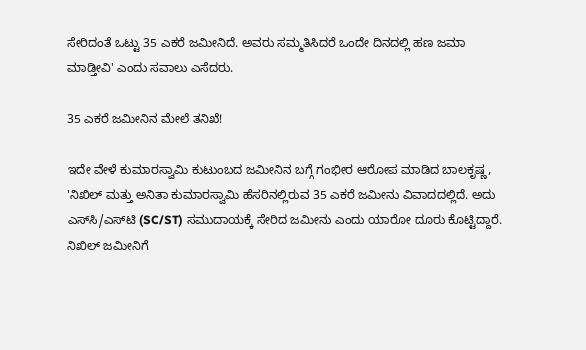ಸೇರಿದಂತೆ ಒಟ್ಟು 35 ಎಕರೆ ಜಮೀನಿದೆ. ಅವರು ಸಮ್ಮತಿಸಿದರೆ ಒಂದೇ ದಿನದಲ್ಲಿ ಹಣ ಜಮಾ ಮಾಡ್ತೀವಿ' ಎಂದು ಸವಾಲು ಎಸೆದರು.

35 ಎಕರೆ ಜಮೀನಿನ ಮೇಲೆ ತನಿಖೆ!

ಇದೇ ವೇಳೆ ಕುಮಾರಸ್ವಾಮಿ ಕುಟುಂಬದ ಜಮೀನಿನ ಬಗ್ಗೆ ಗಂಭೀರ ಆರೋಪ ಮಾಡಿದ ಬಾಲಕೃಷ್ಣ, 'ನಿಖಿಲ್ ಮತ್ತು ಅನಿತಾ ಕುಮಾರಸ್ವಾಮಿ ಹೆಸರಿನಲ್ಲಿರುವ 35 ಎಕರೆ ಜಮೀನು ವಿವಾದದಲ್ಲಿದೆ. ಅದು ಎಸ್‌ಸಿ/ಎಸ್‌ಟಿ (SC/ST) ಸಮುದಾಯಕ್ಕೆ ಸೇರಿದ ಜಮೀನು ಎಂದು ಯಾರೋ ದೂರು ಕೊಟ್ಟಿದ್ದಾರೆ. ನಿಖಿಲ್ ಜಮೀನಿಗೆ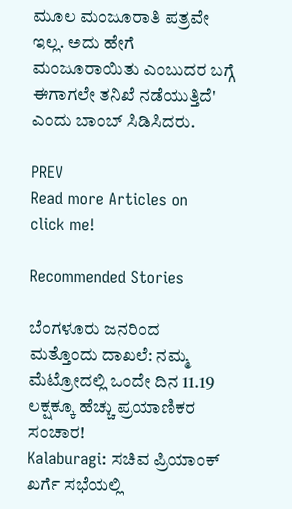ಮೂಲ ಮಂಜೂರಾತಿ ಪತ್ರವೇ ಇಲ್ಲ. ಅದು ಹೇಗೆ ಮಂಜೂರಾಯಿತು ಎಂಬುದರ ಬಗ್ಗೆ ಈಗಾಗಲೇ ತನಿಖೆ ನಡೆಯುತ್ತಿದೆ' ಎಂದು ಬಾಂಬ್ ಸಿಡಿಸಿದರು.

PREV
Read more Articles on
click me!

Recommended Stories

ಬೆಂಗಳೂರು ಜನರಿಂದ ಮತ್ತೊಂದು ದಾಖಲೆ: ನಮ್ಮ ಮೆಟ್ರೋದಲ್ಲಿ ಒಂದೇ ದಿನ 11.19 ಲಕ್ಷಕ್ಕೂ ಹೆಚ್ಚು ಪ್ರಯಾಣಿಕರ ಸಂಚಾರ!
Kalaburagi: ಸಚಿವ ಪ್ರಿಯಾಂಕ್ ಖರ್ಗೆ ಸಭೆಯಲ್ಲಿ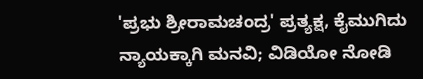'ಪ್ರಭು ಶ್ರೀರಾಮಚಂದ್ರ' ಪ್ರತ್ಯಕ್ಷ, ಕೈಮುಗಿದು ನ್ಯಾಯಕ್ಕಾಗಿ ಮನವಿ; ವಿಡಿಯೋ ನೋಡಿ